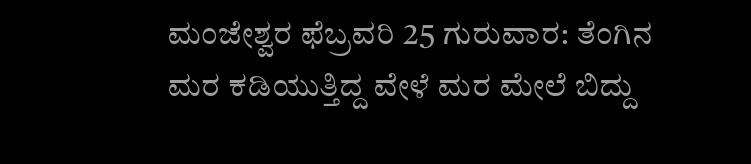ಮಂಜೇಶ್ವರ ಫೆಬ್ರವರಿ 25 ಗುರುವಾರ: ತೆಂಗಿನ ಮರ ಕಡಿಯುತ್ತಿದ್ದ ವೇಳೆ ಮರ ಮೇಲೆ ಬಿದ್ದು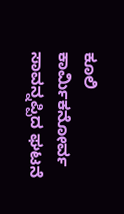ಕೂಲಿ ಕಾರ್ಮಿಕನೋರ್ವ ಸಾವನ್ನಪ್ಪಿದ ಘಟನೆ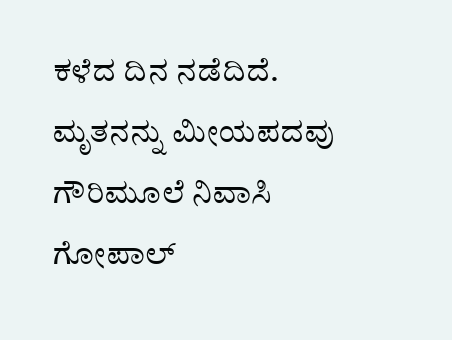ಕಳೆದ ದಿನ ನಡೆದಿದೆ. ಮೃತನನ್ನು ಮೀಯಪದವು ಗೌರಿಮೂಲೆ ನಿವಾಸಿ ಗೋಪಾಲ್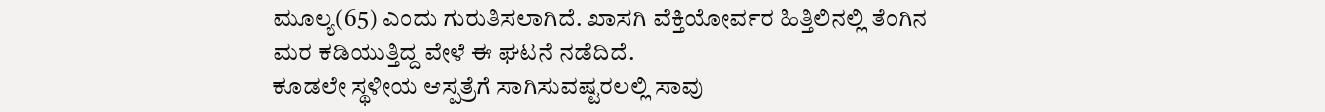ಮೂಲ್ಯ(65) ಎಂದು ಗುರುತಿಸಲಾಗಿದೆ. ಖಾಸಗಿ ವೆಕ್ತಿಯೋರ್ವರ ಹಿತ್ತಿಲಿನಲ್ಲಿ ತೆಂಗಿನ ಮರ ಕಡಿಯುತ್ತಿದ್ದ ವೇಳೆ ಈ ಘಟನೆ ನಡೆದಿದೆ.
ಕೂಡಲೇ ಸ್ಥಳೀಯ ಆಸ್ಪತ್ರೆಗೆ ಸಾಗಿಸುವಷ್ಟರಲಲ್ಲಿ ಸಾವು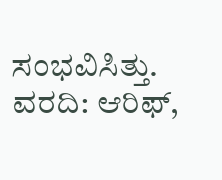ಸಂಭವಿಸಿತ್ತು.
ವರದಿ: ಆರಿಫ್,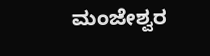ಮಂಜೇಶ್ವರ